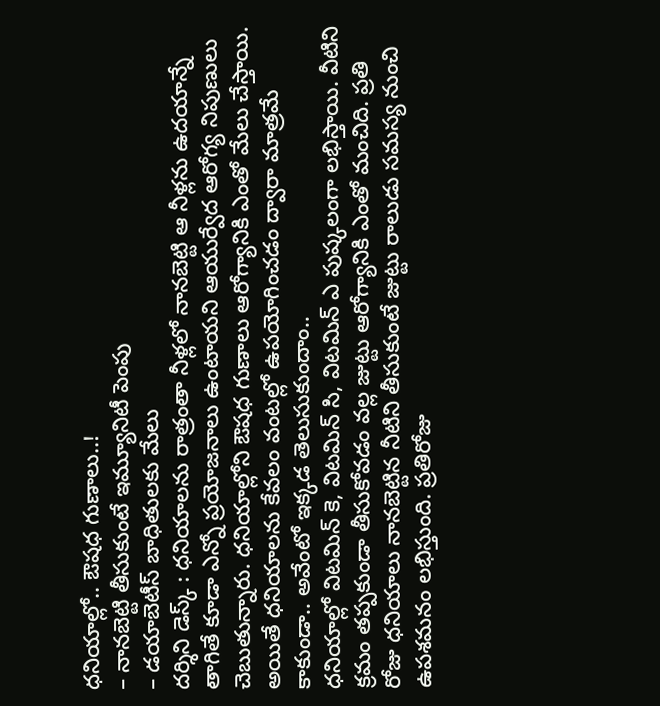ధనియాల్లో.. ఔషధ గుణాలు..!
– నానబెట్టి తీసుకుంటే ఇమ్యూనిటీ పెంపు
– డయాబెటీస్ బాధితులకు మేలు
దర్శిని డెస్క్ : ధనియాలను రాత్రంతా నీళ్లలో నానబెట్టి ఆ నీళ్లను ఉదయాన్నే తాగితే కూడా ఎన్నో ప్రయోజనాలు ఉంటాయని ఆయుర్వేద ఆరోగ్య నిపుణులు చెబుతున్నారు. ధనియాల్లోని ఔషధ గుణాలు ఆరోగ్యానికి ఎంతో మేలు చేస్తాయి. అయితే ధనియాలను కేవలం వంటల్లో ఉపయోగించడం ద్వారా మాత్రమే కాకుండా.. అవేంటో ఇక్కడ తెలుసుకుందాం..
ధనియాల్లో విటమిన్ కె, విటమిన్ సి, విటమిన్ ఎ పుష్కలంగా లభిస్తాయి. వీటిని క్రమం తప్పకుండా తీసుకోవడం వల్ల జుట్టు ఆరోగ్యానికి ఎంతో మంచిది. ప్రతి రోజు ధనియాలు నానబెట్టిన నీటిని తీసుకుంటే జుట్టు రాలుడు సమస్య నుంచి ఉపశమనం లభిస్తుంది. ప్రతిరోజు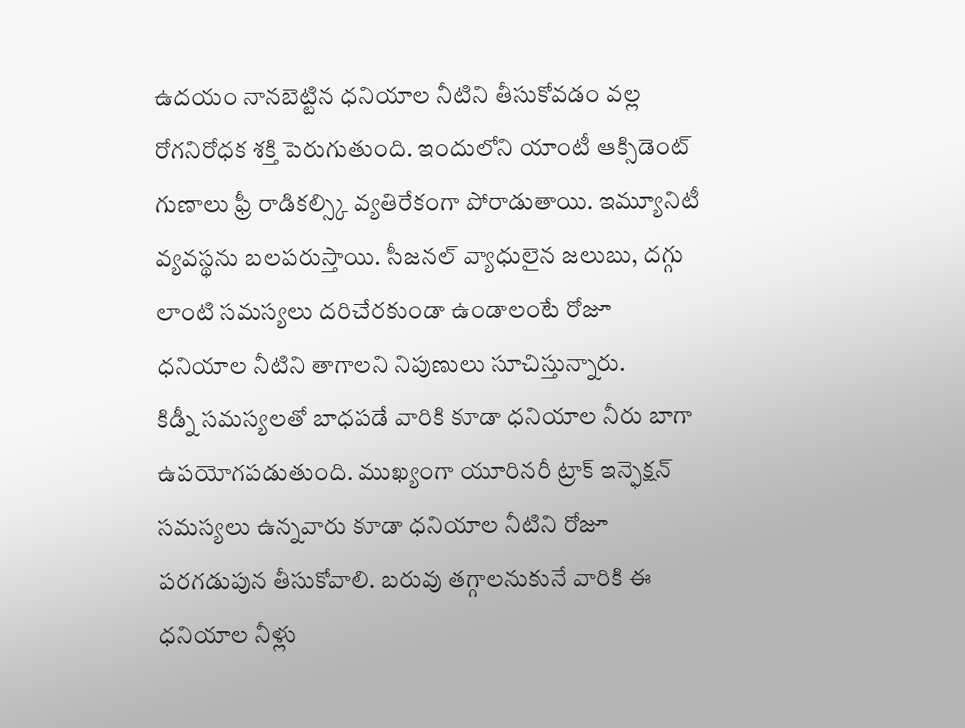ఉదయం నానబెట్టిన ధనియాల నీటిని తీసుకోవడం వల్ల రోగనిరోధక శక్తి పెరుగుతుంది. ఇందులోని యాంటీ ఆక్సిడెంట్ గుణాలు ఫ్రీ రాడికల్స్కి వ్యతిరేకంగా పోరాడుతాయి. ఇమ్యూనిటీ వ్యవస్థను బలపరుస్తాయి. సీజనల్ వ్యాధులైన జలుబు, దగ్గు లాంటి సమస్యలు దరిచేరకుండా ఉండాలంటే రోజూ ధనియాల నీటిని తాగాలని నిపుణులు సూచిస్తున్నారు.
కిడ్నీ సమస్యలతో బాధపడే వారికి కూడా ధనియాల నీరు బాగా ఉపయోగపడుతుంది. ముఖ్యంగా యూరినరీ ట్రాక్ ఇన్ఫెక్షన్ సమస్యలు ఉన్నవారు కూడా ధనియాల నీటిని రోజూ పరగడుపున తీసుకోవాలి. బరువు తగ్గాలనుకునే వారికి ఈ ధనియాల నీళ్లు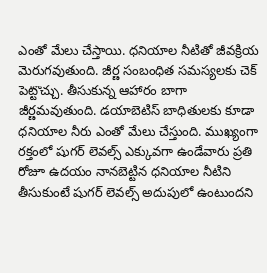ఎంతో మేలు చేస్తాయి. ధనియాల నీటితో జీవక్రియ మెరుగవుతుంది. జీర్ణ సంబంధిత సమస్యలకు చెక్ పెట్టొచ్చు. తీసుకున్న ఆహారం బాగా జీర్ణమవుతుంది. డయాబెటిస్ బాధితులకు కూడా ధనియాల నీరు ఎంతో మేలు చేస్తుంది. ముఖ్యంగా రక్తంలో షుగర్ లెవల్స్ ఎక్కువగా ఉండేవారు ప్రతి రోజూ ఉదయం నానబెట్టిన ధనియాల నీటిని తీసుకుంటే షుగర్ లెవల్స్ అదుపులో ఉంటుందని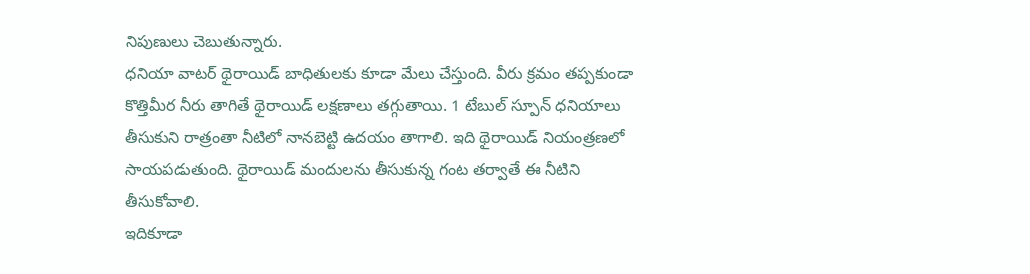నిపుణులు చెబుతున్నారు.
ధనియా వాటర్ థైరాయిడ్ బాధితులకు కూడా మేలు చేస్తుంది. వీరు క్రమం తప్పకుండా కొత్తిమీర నీరు తాగితే థైరాయిడ్ లక్షణాలు తగ్గుతాయి. 1 టేబుల్ స్పూన్ ధనియాలు తీసుకుని రాత్రంతా నీటిలో నానబెట్టి ఉదయం తాగాలి. ఇది థైరాయిడ్ నియంత్రణలో సాయపడుతుంది. థైరాయిడ్ మందులను తీసుకున్న గంట తర్వాతే ఈ నీటిని తీసుకోవాలి.
ఇదికూడా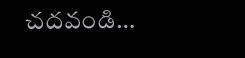చదవండి…